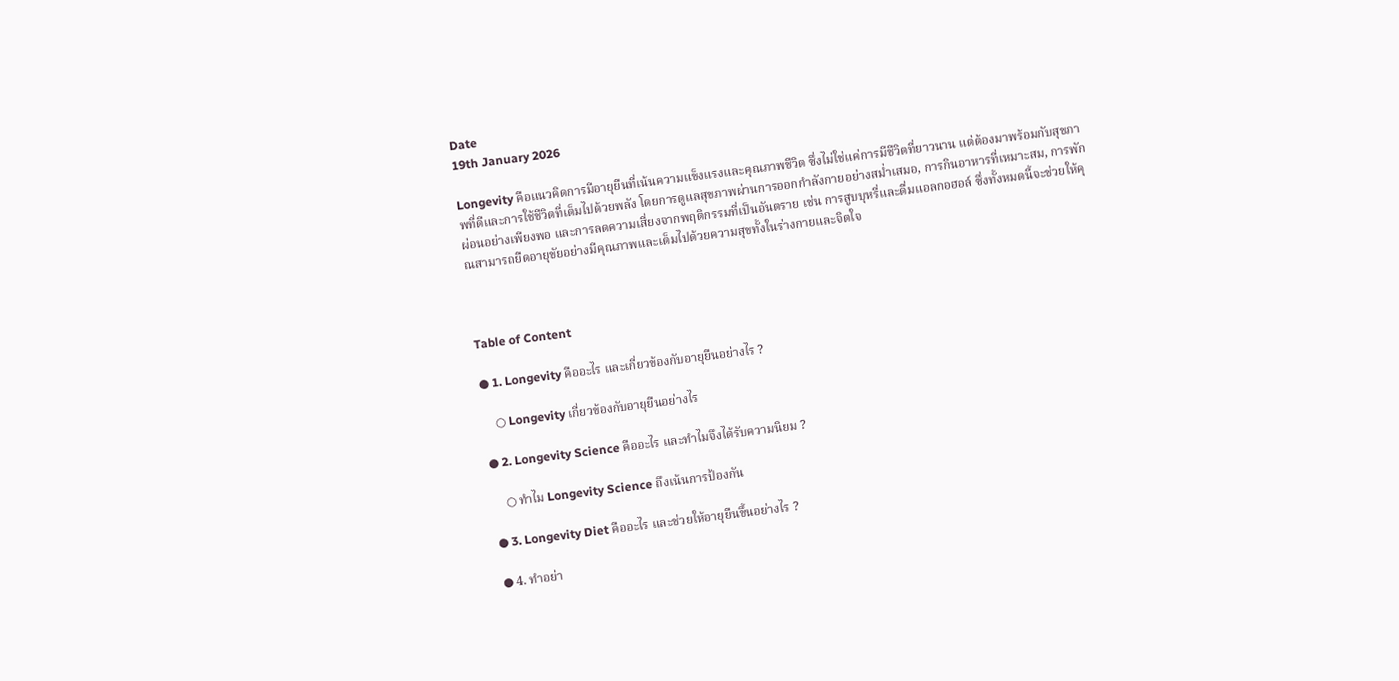Date
19th January 2026

Longevity คือแนวคิดการมีอายุยืนที่เน้นความแข็งแรงและคุณภาพชีวิต ซึ่งไม่ใช่แค่การมีชีวิตที่ยาวนาน แต่ต้องมาพร้อมกับสุขภาพที่ดีและการใช้ชีวิตที่เต็มไปด้วยพลัง โดยการดูแลสุขภาพผ่านการออกกำลังกายอย่างสม่ำเสมอ, การกินอาหารที่เหมาะสม, การพักผ่อนอย่างเพียงพอ และการลดความเสี่ยงจากพฤติกรรมที่เป็นอันตราย เช่น การสูบบุหรี่และดื่มแอลกอฮอล์ ซึ่งทั้งหมดนี้จะช่วยให้คุณสามารถยืดอายุขัยอย่างมีคุณภาพและเต็มไปด้วยความสุขทั้งในร่างกายและจิตใจ



Table of Content

● 1. Longevity คืออะไร และเกี่ยวข้องกับอายุยืนอย่างไร ?

    ○ Longevity เกี่ยวข้องกับอายุยืนอย่างไร

● 2. Longevity Science คืออะไร และทำไมจึงได้รับความนิยม ?

    ○ ทำไม Longevity Science ถึงเน้นการป้องกัน

● 3. Longevity Diet คืออะไร และช่วยให้อายุยืนขึ้นอย่างไร ?

● 4. ทำอย่า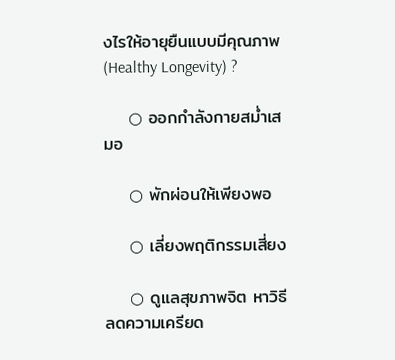งไรให้อายุยืนแบบมีคุณภาพ (Healthy Longevity) ?

    ○ ออกกำลังกายสม่ำเสมอ

    ○ พักผ่อนให้เพียงพอ

    ○ เลี่ยงพฤติกรรมเสี่ยง

    ○ ดูแลสุขภาพจิต หาวิธีลดความเครียด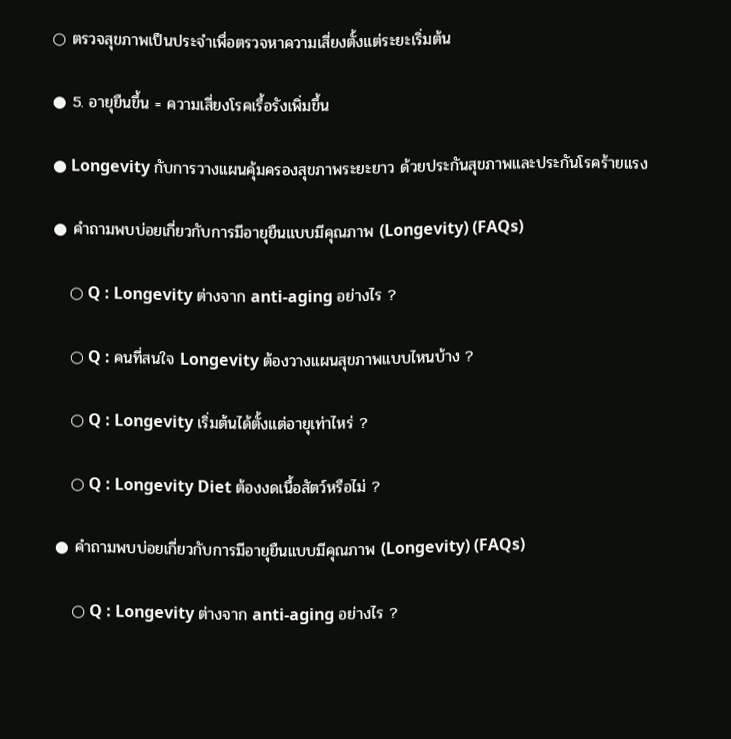○ ตรวจสุขภาพเป็นประจำเพื่อตรวจหาความเสี่ยงตั้งแต่ระยะเริ่มต้น

● 5. อายุยืนขึ้น = ความเสี่ยงโรคเรื้อรังเพิ่มขึ้น

● Longevity กับการวางแผนคุ้มครองสุขภาพระยะยาว ด้วยประกันสุขภาพและประกันโรคร้ายแรง

● คำถามพบบ่อยเกี่ยวกับการมีอายุยืนแบบมีคุณภาพ (Longevity) (FAQs)

    ○ Q : Longevity ต่างจาก anti-aging อย่างไร ?

    ○ Q : คนที่สนใจ Longevity ต้องวางแผนสุขภาพแบบไหนบ้าง ?

    ○ Q : Longevity เริ่มต้นได้ตั้งแต่อายุเท่าไหร่ ?

    ○ Q : Longevity Diet ต้องงดเนื้อสัตว์หรือไม่ ?

● คำถามพบบ่อยเกี่ยวกับการมีอายุยืนแบบมีคุณภาพ (Longevity) (FAQs)

    ○ Q : Longevity ต่างจาก anti-aging อย่างไร ?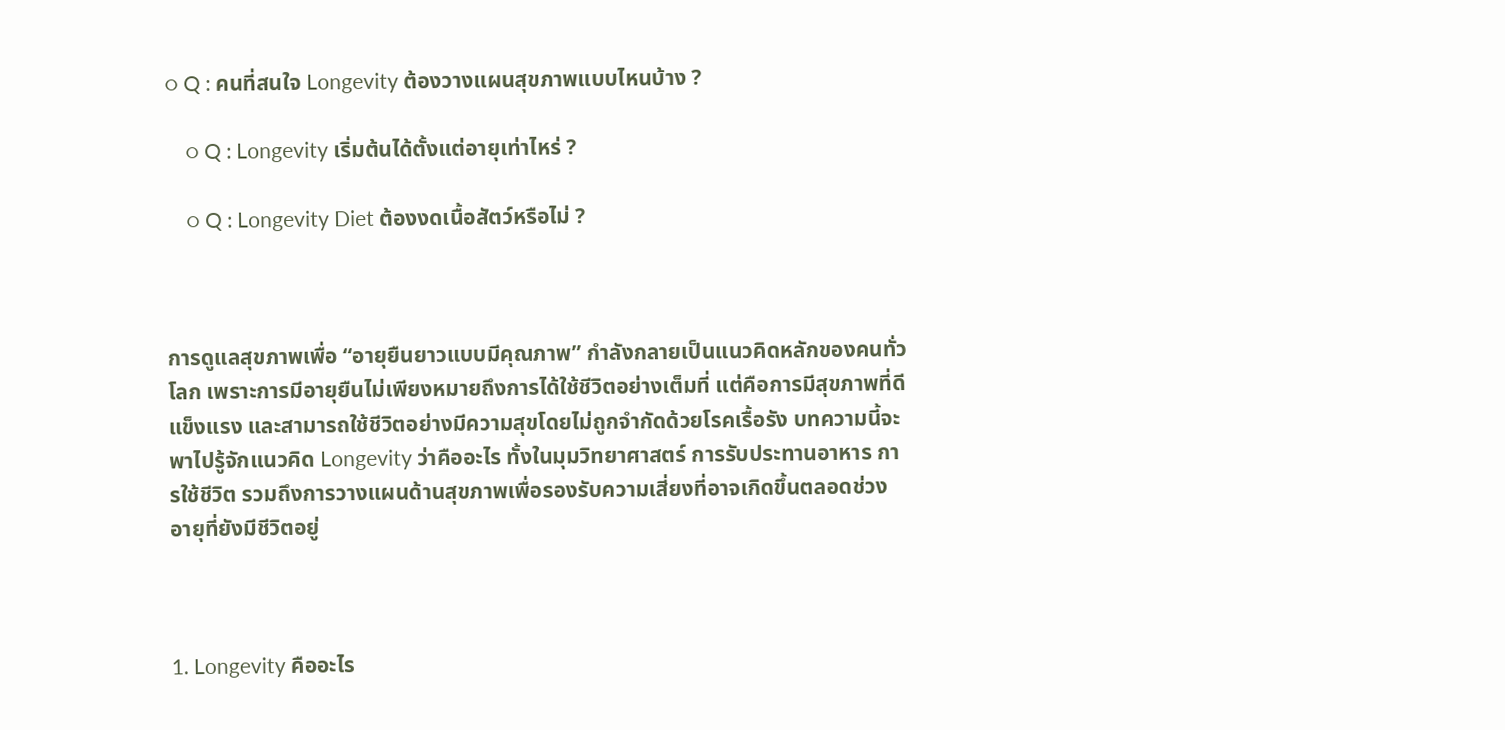○ Q : คนที่สนใจ Longevity ต้องวางแผนสุขภาพแบบไหนบ้าง ?

    ○ Q : Longevity เริ่มต้นได้ตั้งแต่อายุเท่าไหร่ ?

    ○ Q : Longevity Diet ต้องงดเนื้อสัตว์หรือไม่ ?



การดูแลสุขภาพเพื่อ “อายุยืนยาวแบบมีคุณภาพ” กำลังกลายเป็นแนวคิดหลักของคนทั่วโลก เพราะการมีอายุยืนไม่เพียงหมายถึงการได้ใช้ชีวิตอย่างเต็มที่ แต่คือการมีสุขภาพที่ดี แข็งแรง และสามารถใช้ชีวิตอย่างมีความสุขโดยไม่ถูกจำกัดด้วยโรคเรื้อรัง บทความนี้จะพาไปรู้จักแนวคิด Longevity ว่าคืออะไร ทั้งในมุมวิทยาศาสตร์ การรับประทานอาหาร การใช้ชีวิต รวมถึงการวางแผนด้านสุขภาพเพื่อรองรับความเสี่ยงที่อาจเกิดขึ้นตลอดช่วงอายุที่ยังมีชีวิตอยู่



1. Longevity คืออะไร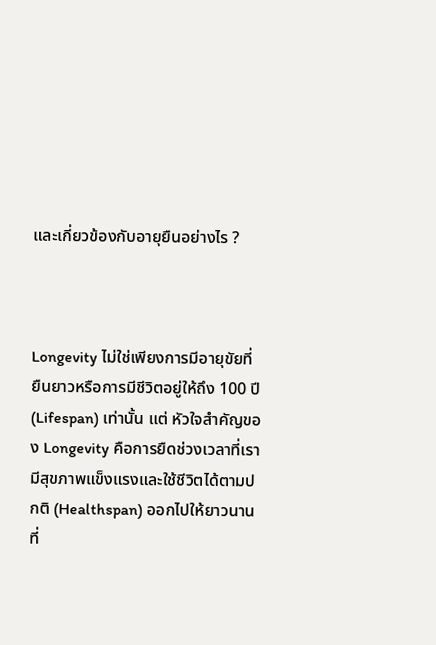และเกี่ยวข้องกับอายุยืนอย่างไร ?



Longevity ไม่ใช่เพียงการมีอายุขัยที่ยืนยาวหรือการมีชีวิตอยู่ให้ถึง 100 ปี (Lifespan) เท่านั้น แต่ หัวใจสำคัญของ Longevity คือการยืดช่วงเวลาที่เรามีสุขภาพแข็งแรงและใช้ชีวิตได้ตามปกติ (Healthspan) ออกไปให้ยาวนานที่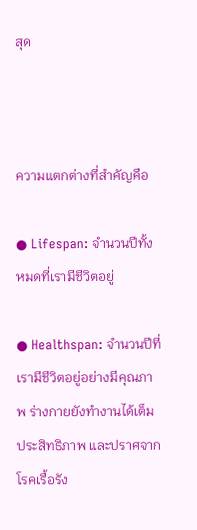สุด



ความแตกต่างที่สำคัญคือ

● Lifespan: จำนวนปีทั้งหมดที่เรามีชีวิตอยู่

● Healthspan: จำนวนปีที่เรามีชีวิตอยู่อย่างมีคุณภาพ ร่างกายยังทำงานได้เต็มประสิทธิภาพ และปราศจากโรคเรื้อรัง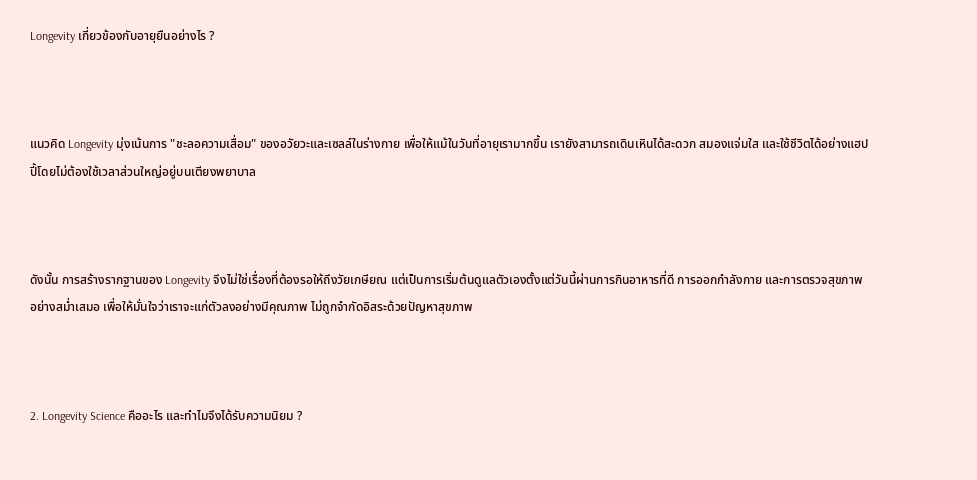Longevity เกี่ยวข้องกับอายุยืนอย่างไร ?



แนวคิด Longevity มุ่งเน้นการ "ชะลอความเสื่อม" ของอวัยวะและเซลล์ในร่างกาย เพื่อให้แม้ในวันที่อายุเรามากขึ้น เรายังสามารถเดินเหินได้สะดวก สมองแจ่มใส และใช้ชีวิตได้อย่างแฮปปี้โดยไม่ต้องใช้เวลาส่วนใหญ่อยู่บนเตียงพยาบาล



ดังนั้น การสร้างรากฐานของ Longevity จึงไม่ใช่เรื่องที่ต้องรอให้ถึงวัยเกษียณ แต่เป็นการเริ่มต้นดูแลตัวเองตั้งแต่วันนี้ผ่านการกินอาหารที่ดี การออกกำลังกาย และการตรวจสุขภาพอย่างสม่ำเสมอ เพื่อให้มั่นใจว่าเราจะแก่ตัวลงอย่างมีคุณภาพ ไม่ถูกจำกัดอิสระด้วยปัญหาสุขภาพ



2. Longevity Science คืออะไร และทำไมจึงได้รับความนิยม ?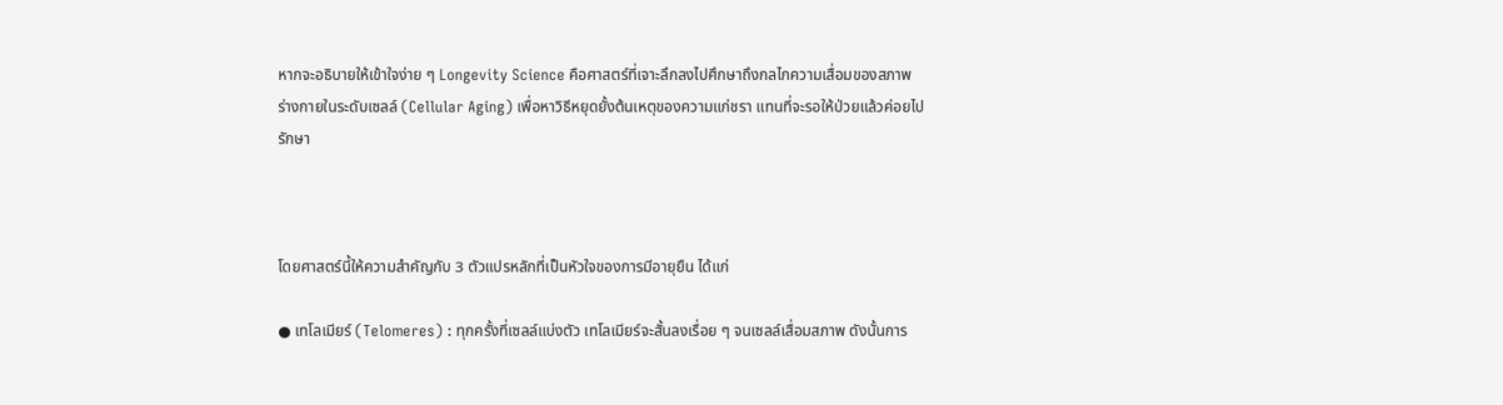หากจะอธิบายให้เข้าใจง่าย ๆ Longevity Science คือศาสตร์ที่เจาะลึกลงไปศึกษาถึงกลไกความเสื่อมของสภาพร่างกายในระดับเซลล์ (Cellular Aging) เพื่อหาวิธีหยุดยั้งต้นเหตุของความแก่ชรา แทนที่จะรอให้ป่วยแล้วค่อยไปรักษา



โดยศาสตร์นี้ให้ความสำคัญกับ 3 ตัวแปรหลักที่เป็นหัวใจของการมีอายุยืน ได้แก่

● เทโลเมียร์ (Telomeres) : ทุกครั้งที่เซลล์แบ่งตัว เทโลเมียร์จะสั้นลงเรื่อย ๆ จนเซลล์เสื่อมสภาพ ดังนั้นการ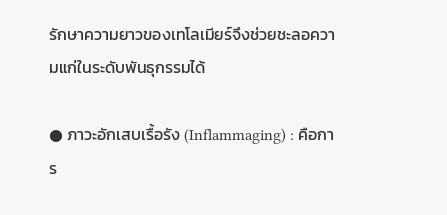รักษาความยาวของเทโลเมียร์จึงช่วยชะลอความแก่ในระดับพันธุกรรมได้

● ภาวะอักเสบเรื้อรัง (Inflammaging) : คือการ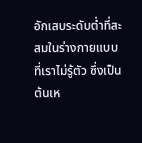อักเสบระดับต่ำที่สะสมในร่างกายแบบที่เราไม่รู้ตัว ซึ่งเป็นต้นเห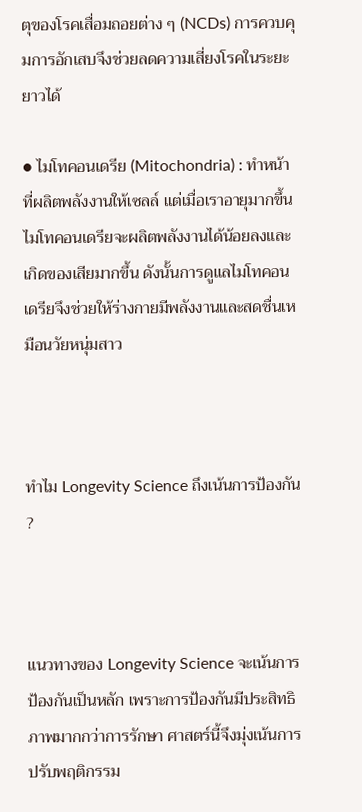ตุของโรคเสื่อมถอยต่าง ๆ (NCDs) การควบคุมการอักเสบจึงช่วยลดความเสี่ยงโรคในระยะยาวได้

● ไมโทคอนเดรีย (Mitochondria) : ทำหน้าที่ผลิตพลังงานให้เซลล์ แต่เมื่อเราอายุมากขึ้นไมโทคอนเดรียจะผลิตพลังงานได้น้อยลงและเกิดของเสียมากขึ้น ดังนั้นการดูแลไมโทคอนเดรียจึงช่วยให้ร่างกายมีพลังงานและสดชื่นเหมือนวัยหนุ่มสาว



ทำไม Longevity Science ถึงเน้นการป้องกัน ?



แนวทางของ Longevity Science จะเน้นการป้องกันเป็นหลัก เพราะการป้องกันมีประสิทธิภาพมากกว่าการรักษา ศาสตร์นี้จึงมุ่งเน้นการปรับพฤติกรรม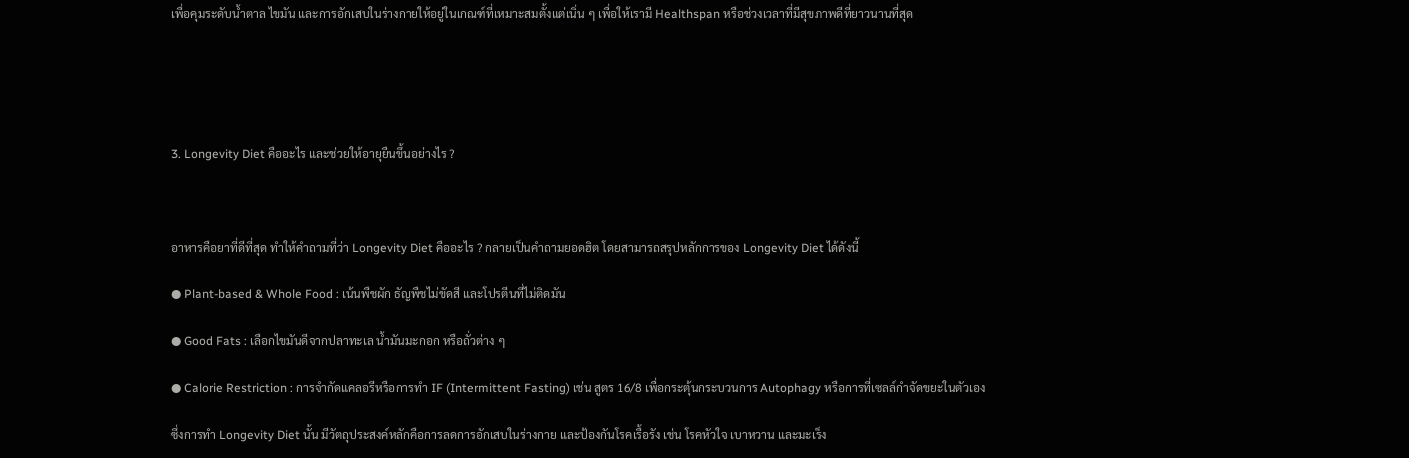เพื่อคุมระดับน้ำตาล ไขมัน และการอักเสบในร่างกายให้อยู่ในเกณฑ์ที่เหมาะสมตั้งแต่เนิ่น ๆ เพื่อให้เรามี Healthspan หรือช่วงเวลาที่มีสุขภาพดีที่ยาวนานที่สุด





3. Longevity Diet คืออะไร และช่วยให้อายุยืนขึ้นอย่างไร ?



อาหารคือยาที่ดีที่สุด ทำให้คำถามที่ว่า Longevity Diet คืออะไร ? กลายเป็นคำถามยอดฮิต โดยสามารถสรุปหลักการของ Longevity Diet ได้ดังนี้

● Plant-based & Whole Food : เน้นพืชผัก ธัญพืชไม่ขัดสี และโปรตีนที่ไม่ติดมัน

● Good Fats : เลือกไขมันดีจากปลาทะเล น้ำมันมะกอก หรือถั่วต่าง ๆ

● Calorie Restriction : การจำกัดแคลอรีหรือการทำ IF (Intermittent Fasting) เช่น สูตร 16/8 เพื่อกระตุ้นกระบวนการ Autophagy หรือการที่เซลล์กำจัดขยะในตัวเอง

ซึ่งการทำ Longevity Diet นั้น มีวัตถุประสงค์หลักคือการลดการอักเสบในร่างกาย และป้องกันโรคเรื้อรัง เช่น โรคหัวใจ เบาหวาน และมะเร็ง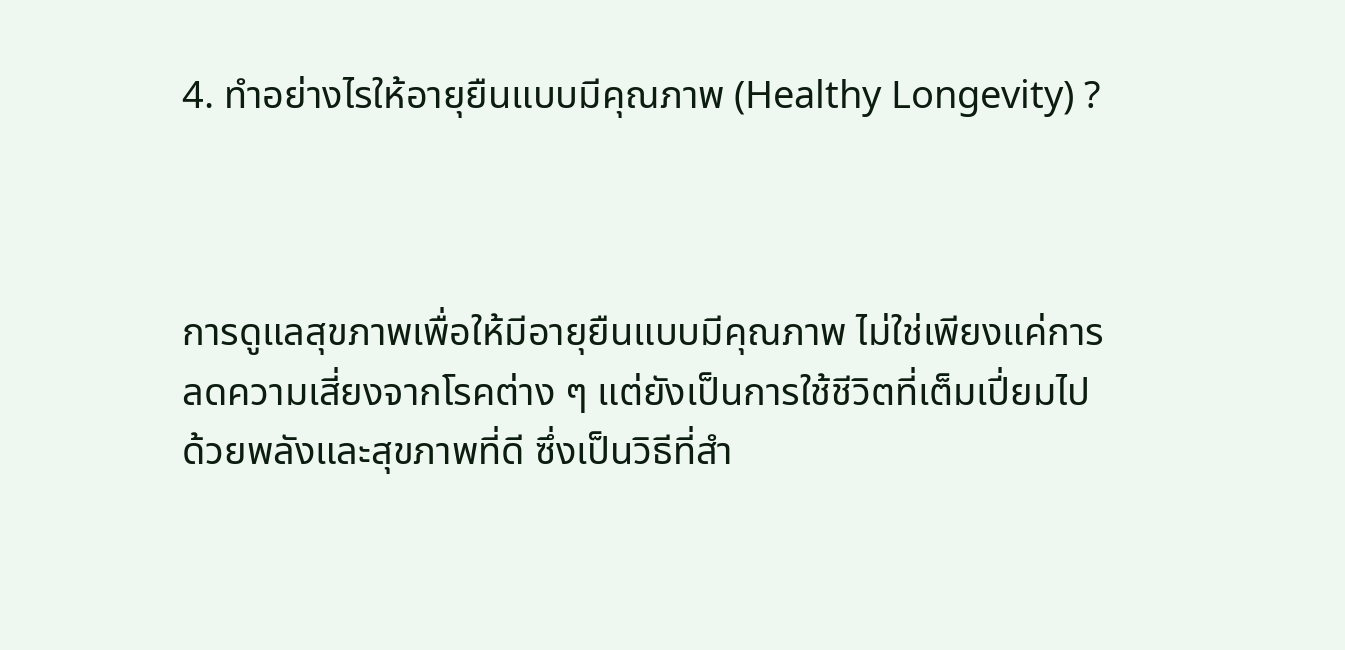4. ทำอย่างไรให้อายุยืนแบบมีคุณภาพ (Healthy Longevity) ?



การดูแลสุขภาพเพื่อให้มีอายุยืนแบบมีคุณภาพ ไม่ใช่เพียงแค่การลดความเสี่ยงจากโรคต่าง ๆ แต่ยังเป็นการใช้ชีวิตที่เต็มเปี่ยมไปด้วยพลังและสุขภาพที่ดี ซึ่งเป็นวิธีที่สำ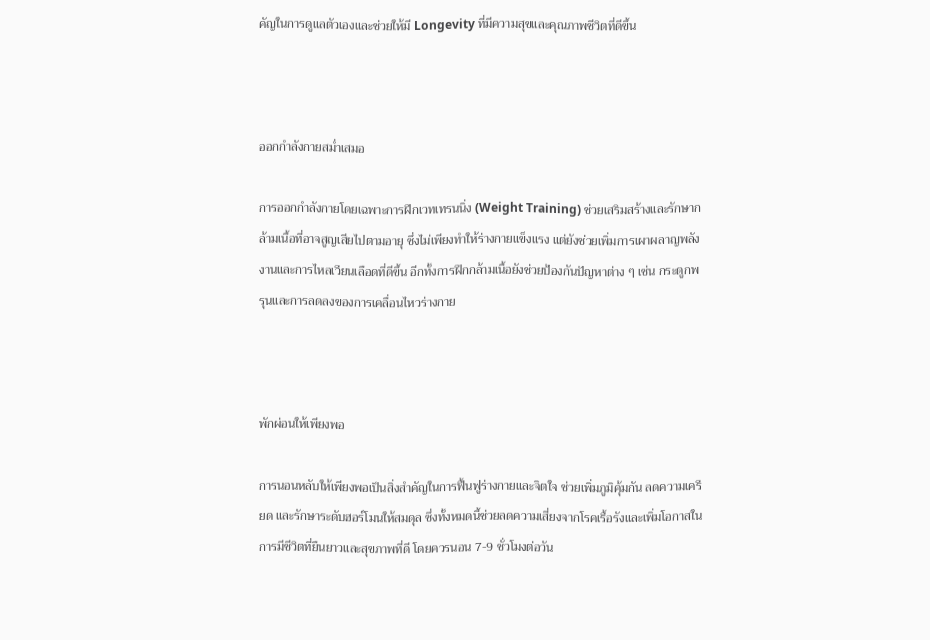คัญในการดูแลตัวเองและช่วยให้มี Longevity ที่มีความสุขและคุณภาพชีวิตที่ดีขึ้น



ออกกำลังกายสม่ำเสมอ

การออกกำลังกายโดยเฉพาะการฝึกเวทเทรนนิ่ง (Weight Training) ช่วยเสริมสร้างและรักษากล้ามเนื้อที่อาจสูญเสียไปตามอายุ ซึ่งไม่เพียงทำให้ร่างกายแข็งแรง แต่ยังช่วยเพิ่มการเผาผลาญพลังงานและการไหลเวียนเลือดที่ดีขึ้น อีกทั้งการฝึกกล้ามเนื้อยังช่วยป้องกันปัญหาต่าง ๆ เช่น กระดูกพรุนและการลดลงของการเคลื่อนไหวร่างกาย



พักผ่อนให้เพียงพอ

การนอนหลับให้เพียงพอเป็นสิ่งสำคัญในการฟื้นฟูร่างกายและจิตใจ ช่วยเพิ่มภูมิคุ้มกัน ลดความเครียด และรักษาระดับฮอร์โมนให้สมดุล ซึ่งทั้งหมดนี้ช่วยลดความเสี่ยงจากโรคเรื้อรังและเพิ่มโอกาสในการมีชีวิตที่ยืนยาวและสุขภาพที่ดี โดยควรนอน 7-9 ชั่วโมงต่อวัน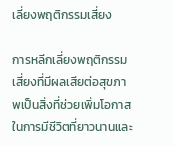เลี่ยงพฤติกรรมเสี่ยง

การหลีกเลี่ยงพฤติกรรมเสี่ยงที่มีผลเสียต่อสุขภาพเป็นสิ่งที่ช่วยเพิ่มโอกาสในการมีชีวิตที่ยาวนานและ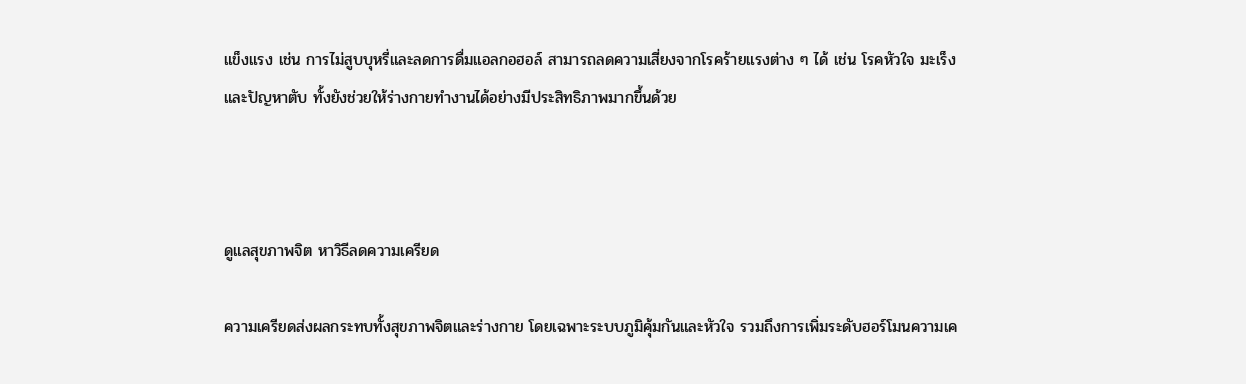แข็งแรง เช่น การไม่สูบบุหรี่และลดการดื่มแอลกอฮอล์ สามารถลดความเสี่ยงจากโรคร้ายแรงต่าง ๆ ได้ เช่น โรคหัวใจ มะเร็ง และปัญหาตับ ทั้งยังช่วยให้ร่างกายทำงานได้อย่างมีประสิทธิภาพมากขึ้นด้วย



ดูแลสุขภาพจิต หาวิธีลดความเครียด

ความเครียดส่งผลกระทบทั้งสุขภาพจิตและร่างกาย โดยเฉพาะระบบภูมิคุ้มกันและหัวใจ รวมถึงการเพิ่มระดับฮอร์โมนความเค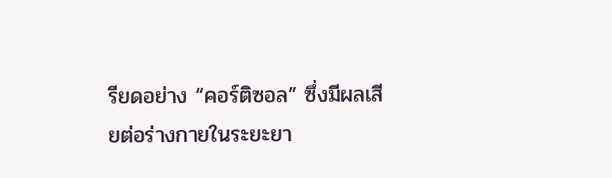รียดอย่าง “คอร์ติซอล” ซึ่งมีผลเสียต่อร่างกายในระยะยา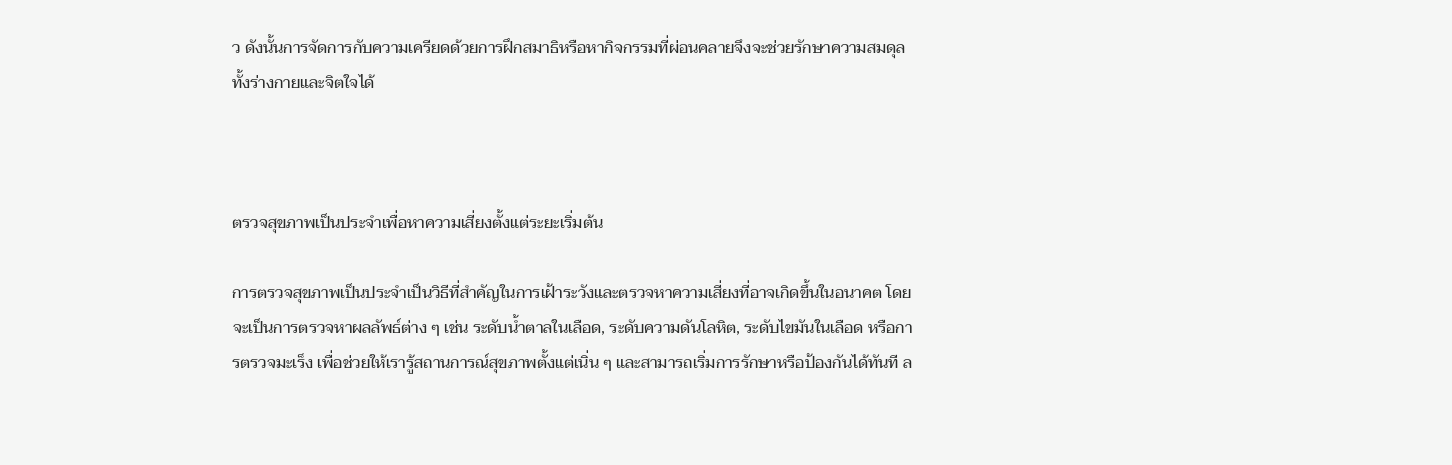ว ดังนั้นการจัดการกับความเครียดด้วยการฝึกสมาธิหรือหากิจกรรมที่ผ่อนคลายจึงจะช่วยรักษาความสมดุลทั้งร่างกายและจิตใจได้



ตรวจสุขภาพเป็นประจำเพื่อหาความเสี่ยงตั้งแต่ระยะเริ่มต้น

การตรวจสุขภาพเป็นประจำเป็นวิธีที่สำคัญในการเฝ้าระวังและตรวจหาความเสี่ยงที่อาจเกิดขึ้นในอนาคต โดยจะเป็นการตรวจหาผลลัพธ์ต่าง ๆ เช่น ระดับน้ำตาลในเลือด, ระดับความดันโลหิต, ระดับไขมันในเลือด หรือการตรวจมะเร็ง เพื่อช่วยให้เรารู้สถานการณ์สุขภาพตั้งแต่เนิ่น ๆ และสามารถเริ่มการรักษาหรือป้องกันได้ทันที ล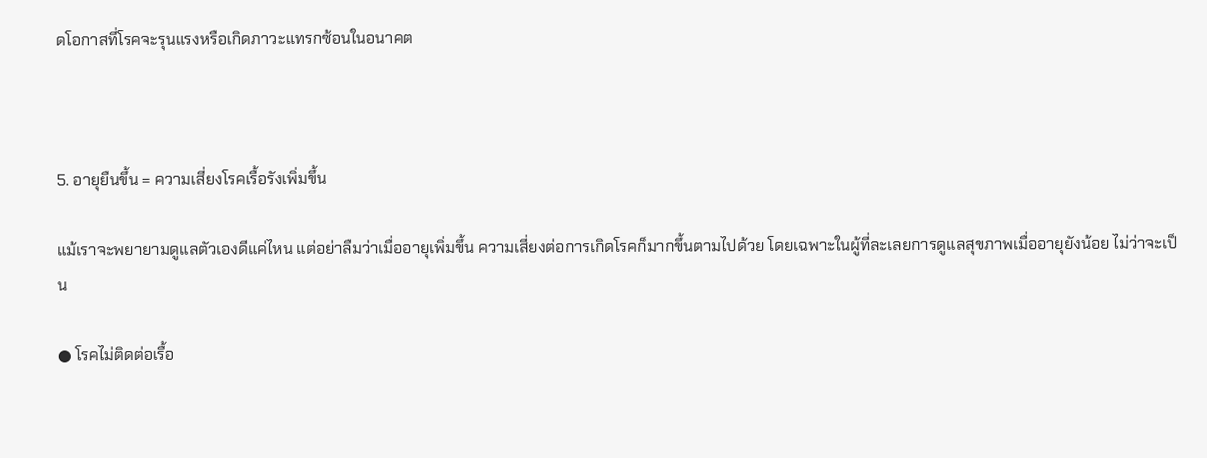ดโอกาสที่โรคจะรุนแรงหรือเกิดภาวะแทรกซ้อนในอนาคต



5. อายุยืนขึ้น = ความเสี่ยงโรคเรื้อรังเพิ่มขึ้น

แม้เราจะพยายามดูแลตัวเองดีแค่ไหน แต่อย่าลืมว่าเมื่ออายุเพิ่มขึ้น ความเสี่ยงต่อการเกิดโรคก็มากขึ้นตามไปด้วย โดยเฉพาะในผู้ที่ละเลยการดูแลสุขภาพเมื่ออายุยังน้อย ไม่ว่าจะเป็น

● โรคไม่ติดต่อเรื้อ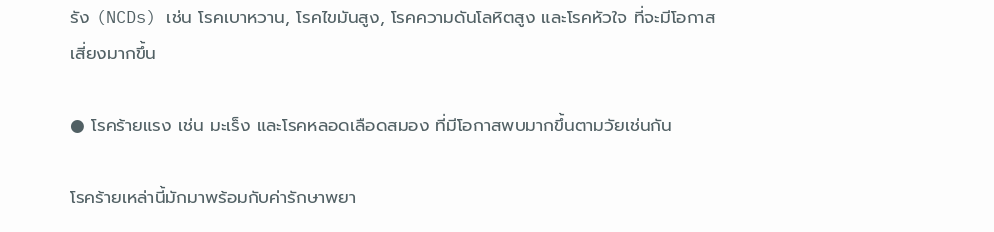รัง (NCDs) เช่น โรคเบาหวาน, โรคไขมันสูง, โรคความดันโลหิตสูง และโรคหัวใจ ที่จะมีโอกาสเสี่ยงมากขึ้น

● โรคร้ายแรง เช่น มะเร็ง และโรคหลอดเลือดสมอง ที่มีโอกาสพบมากขึ้นตามวัยเช่นกัน

โรคร้ายเหล่านี้มักมาพร้อมกับค่ารักษาพยา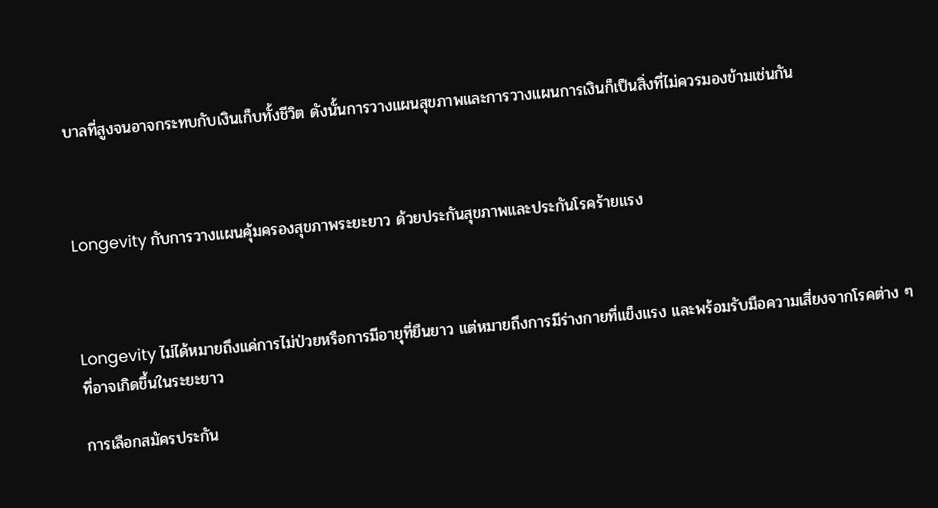บาลที่สูงจนอาจกระทบกับเงินเก็บทั้งชีวิต ดังนั้นการวางแผนสุขภาพและการวางแผนการเงินก็เป็นสิ่งที่ไม่ควรมองข้ามเช่นกัน



Longevity กับการวางแผนคุ้มครองสุขภาพระยะยาว ด้วยประกันสุขภาพและประกันโรคร้ายแรง



Longevity ไม่ได้หมายถึงแค่การไม่ป่วยหรือการมีอายุที่ยืนยาว แต่หมายถึงการมีร่างกายที่แข็งแรง และพร้อมรับมือความเสี่ยงจากโรคต่าง ๆ ที่อาจเกิดขึ้นในระยะยาว

การเลือกสมัครประกัน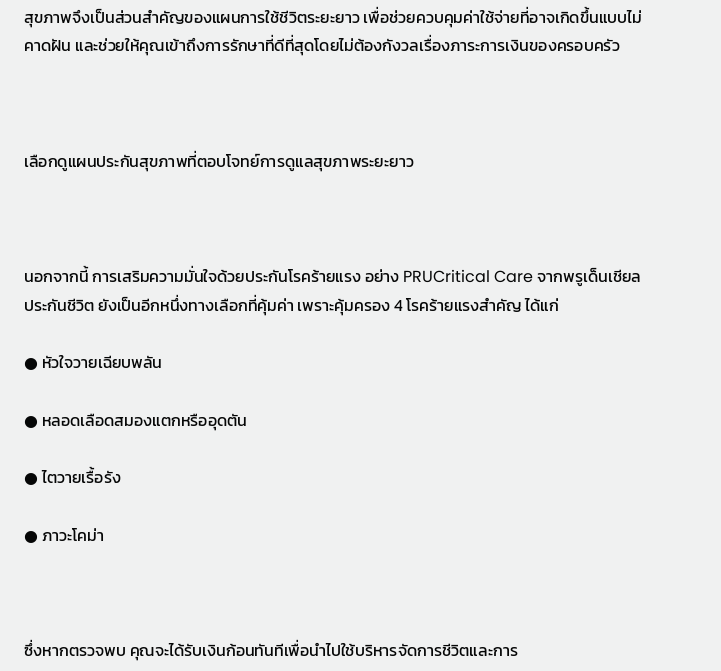สุขภาพจึงเป็นส่วนสำคัญของแผนการใช้ชีวิตระยะยาว เพื่อช่วยควบคุมค่าใช้จ่ายที่อาจเกิดขึ้นแบบไม่คาดฝัน และช่วยให้คุณเข้าถึงการรักษาที่ดีที่สุดโดยไม่ต้องกังวลเรื่องภาระการเงินของครอบครัว



เลือกดูแผนประกันสุขภาพที่ตอบโจทย์การดูแลสุขภาพระยะยาว



นอกจากนี้ การเสริมความมั่นใจด้วยประกันโรคร้ายแรง อย่าง PRUCritical Care จากพรูเด็นเชียล ประกันชีวิต ยังเป็นอีกหนึ่งทางเลือกที่คุ้มค่า เพราะคุ้มครอง 4 โรคร้ายแรงสำคัญ ได้แก่

● หัวใจวายเฉียบพลัน

● หลอดเลือดสมองแตกหรืออุดตัน

● ไตวายเรื้อรัง

● ภาวะโคม่า



ซึ่งหากตรวจพบ คุณจะได้รับเงินก้อนทันทีเพื่อนำไปใช้บริหารจัดการชีวิตและการ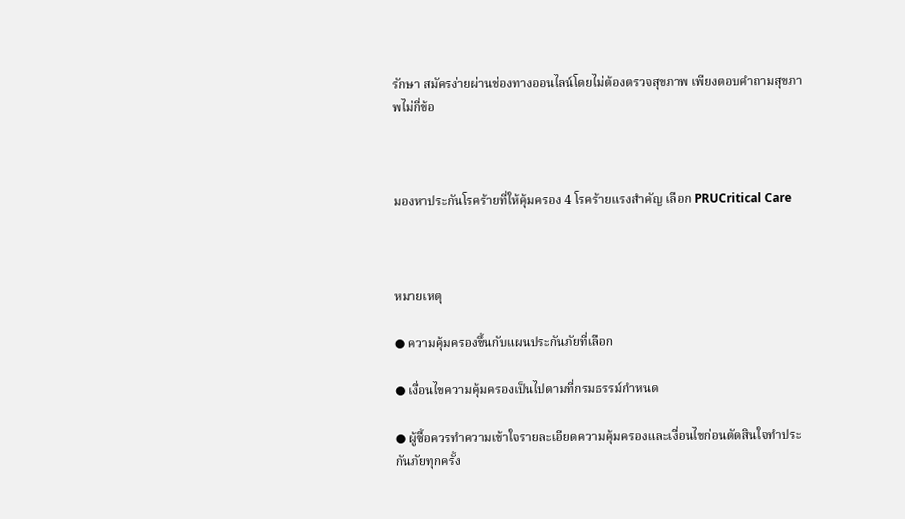รักษา สมัครง่ายผ่านช่องทางออนไลน์โดยไม่ต้องตรวจสุขภาพ เพียงตอบคำถามสุขภาพไม่กี่ข้อ



มองหาประกันโรคร้ายที่ให้คุ้มครอง 4 โรคร้ายแรงสำคัญ เลือก PRUCritical Care



หมายเหตุ

● ความคุ้มครองขึ้นกับแผนประกันภัยที่เลือก

● เงื่อนไขความคุ้มครองเป็นไปตามที่กรมธรรม์กำหนด

● ผู้ซื้อควรทำความเข้าใจรายละเอียดความคุ้มครองและเงื่อนไขก่อนตัดสินใจทำประกันภัยทุกครั้ง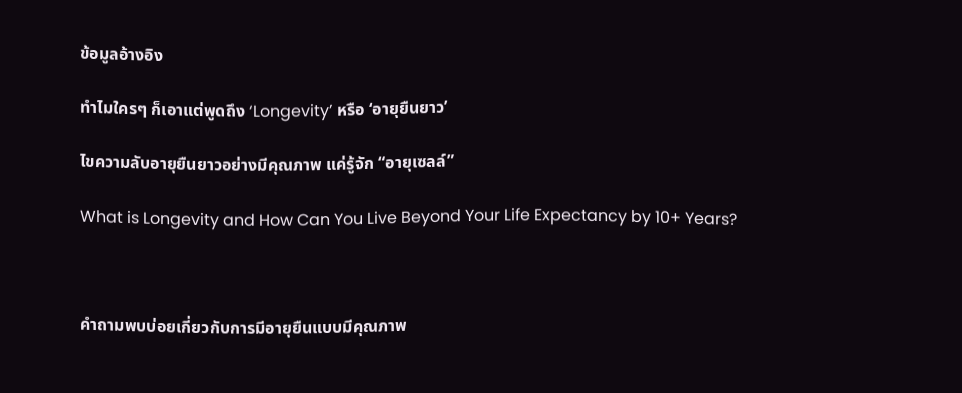ข้อมูลอ้างอิง

ทำไมใครๆ ก็เอาแต่พูดถึง ‘Longevity’ หรือ ‘อายุยืนยาว’

ไขความลับอายุยืนยาวอย่างมีคุณภาพ แค่รู้จัก “อายุเซลล์”

What is Longevity and How Can You Live Beyond Your Life Expectancy by 10+ Years?



คำถามพบบ่อยเกี่ยวกับการมีอายุยืนแบบมีคุณภาพ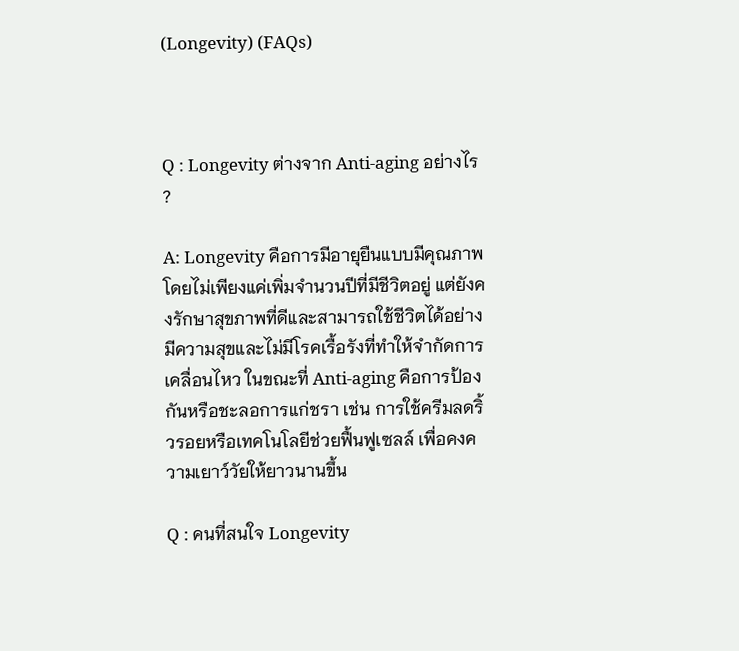(Longevity) (FAQs)



Q : Longevity ต่างจาก Anti-aging อย่างไร ?

A: Longevity คือการมีอายุยืนแบบมีคุณภาพ โดยไม่เพียงแค่เพิ่มจำนวนปีที่มีชีวิตอยู่ แต่ยังคงรักษาสุขภาพที่ดีและสามารถใช้ชีวิตได้อย่างมีความสุขและไม่มีโรคเรื้อรังที่ทำให้จำกัดการเคลื่อนไหว ในขณะที่ Anti-aging คือการป้องกันหรือชะลอการแก่ชรา เช่น การใช้ครีมลดริ้วรอยหรือเทคโนโลยีช่วยฟื้นฟูเซลล์ เพื่อคงความเยาว์วัยให้ยาวนานขึ้น

Q : คนที่สนใจ Longevity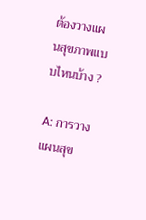ต้องวางแผนสุขภาพแบบไหนบ้าง ?

A: การวางแผนสุข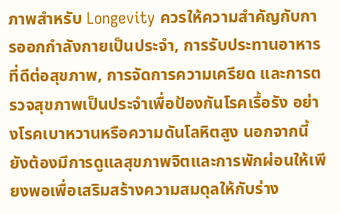ภาพสำหรับ Longevity ควรให้ความสำคัญกับการออกกำลังกายเป็นประจำ, การรับประทานอาหารที่ดีต่อสุขภาพ, การจัดการความเครียด และการตรวจสุขภาพเป็นประจำเพื่อป้องกันโรคเรื้อรัง อย่างโรคเบาหวานหรือความดันโลหิตสูง นอกจากนี้ ยังต้องมีการดูแลสุขภาพจิตและการพักผ่อนให้เพียงพอเพื่อเสริมสร้างความสมดุลให้กับร่าง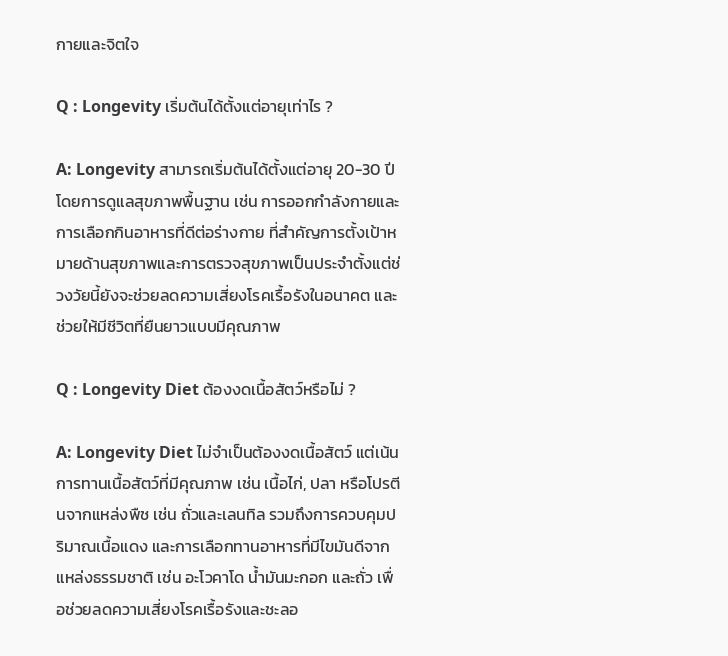กายและจิตใจ

Q : Longevity เริ่มต้นได้ตั้งแต่อายุเท่าไร ?

A: Longevity สามารถเริ่มต้นได้ตั้งแต่อายุ 20-30 ปี โดยการดูแลสุขภาพพื้นฐาน เช่น การออกกำลังกายและการเลือกกินอาหารที่ดีต่อร่างกาย ที่สำคัญการตั้งเป้าหมายด้านสุขภาพและการตรวจสุขภาพเป็นประจำตั้งแต่ช่วงวัยนี้ยังจะช่วยลดความเสี่ยงโรคเรื้อรังในอนาคต และช่วยให้มีชีวิตที่ยืนยาวแบบมีคุณภาพ

Q : Longevity Diet ต้องงดเนื้อสัตว์หรือไม่ ?

A: Longevity Diet ไม่จำเป็นต้องงดเนื้อสัตว์ แต่เน้นการทานเนื้อสัตว์ที่มีคุณภาพ เช่น เนื้อไก่, ปลา หรือโปรตีนจากแหล่งพืช เช่น ถั่วและเลนทิล รวมถึงการควบคุมปริมาณเนื้อแดง และการเลือกทานอาหารที่มีไขมันดีจากแหล่งธรรมชาติ เช่น อะโวคาโด น้ำมันมะกอก และถั่ว เพื่อช่วยลดความเสี่ยงโรคเรื้อรังและชะลอ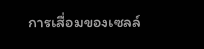การเสื่อมของเซลล์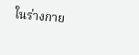ในร่างกาย